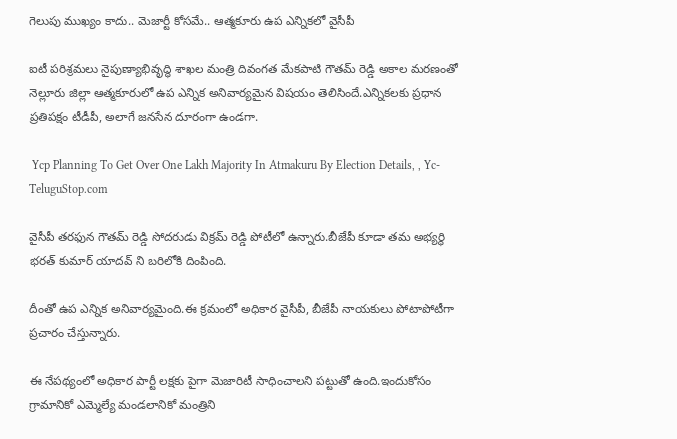గెలుపు ముఖ్యం కాదు.. మెజార్టీ కోస‌మే.. ఆత్మ‌కూరు ఉప ఎన్నిక‌లో వైసీపీ

ఐటీ పరిశ్రమలు నైపుణ్యాభివృద్ధి శాఖల మంత్రి దివంగత మేకపాటి గౌతమ్ రెడ్డి అకాల మరణంతో నెల్లూరు జిల్లా ఆత్మకూరులో ఉప ఎన్నిక అనివార్యమైన విషయం తెలిసిందే.ఎన్నికలకు ప్రధాన ప్రతిపక్షం టీడీపీ, అలాగే జ‌న‌సేన‌ దూరంగా ఉండగా.

 Ycp Planning To Get Over One Lakh Majority In Atmakuru By Election Details, , Yc-TeluguStop.com

వైసీపీ తరఫున గౌతమ్ రెడ్డి సోదరుడు విక్రమ్ రెడ్డి పోటీలో ఉన్నారు.బీజేపీ కూడా త‌మ‌ అభ్యర్థి భ‌ర‌త్ కుమార్ యాద‌వ్ ని బరిలోకి దింపింది.

దీంతో ఉప ఎన్నిక అనివార్యమైంది.ఈ క్రమంలో అధికార వైసీపీ, బీజేపీ నాయకులు పోటాపోటీగా ప్రచారం చేస్తున్నారు.

ఈ నేపథ్యంలో అధికార పార్టీ లక్షకు పైగా మెజారిటీ సాధించాలని ప‌ట్టుతో ఉంది.ఇందుకోసం గ్రామానికో ఎమ్మెల్యే మండలానికో మంత్రిని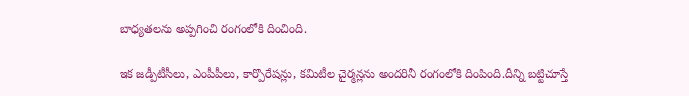బాధ్య‌త‌ల‌ను అప్పగించి రంగంలోకి దించింది.

ఇక జ‌డ్పీటీసీలు, ఎంపీపీలు, కార్పొరేష‌న్లు, క‌మిటీల చైర్మ‌న్లను అంద‌రినీ రంగంలోకి దింపింది.దీన్ని బ‌ట్టిచూస్తే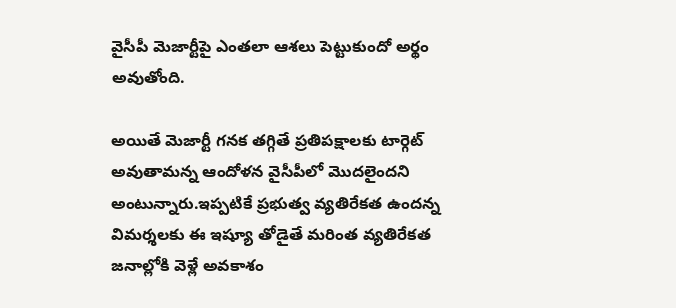వైసీపీ మెజార్టీపై ఎంత‌లా ఆశ‌లు పెట్టుకుందో అర్థం అవుతోంది.

అయితే మెజార్టీ గ‌న‌క త‌గ్గితే ప్ర‌తిప‌క్షాల‌కు టార్గెట్ అవుతామ‌న్న ఆందోళ‌న వైసీపీలో మొద‌లైంద‌ని అంటున్నారు.ఇప్ప‌టికే ప్ర‌భుత్వ వ్య‌తిరేక‌త ఉంద‌న్న విమ‌ర్శ‌ల‌కు ఈ ఇష్యూ తోడైతే మ‌రింత వ్య‌తిరేక‌త జ‌నాల్లోకి వెళ్లే అవ‌కాశం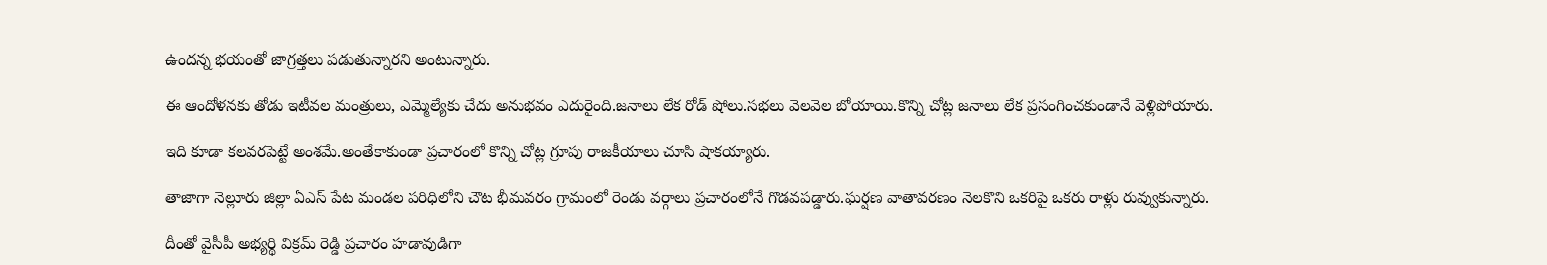ఉందన్న భ‌యంతో జాగ్ర‌త్త‌లు ప‌డుతున్నార‌ని అంటున్నారు.

ఈ ఆందోళ‌న‌కు తోడు ఇటీవ‌ల మంత్రులు, ఎమ్మెల్యేకు చేదు అనుభ‌వం ఎదురైంది.జ‌నాలు లేక రోడ్ షోలు.స‌భ‌లు వెల‌వెల బోయాయి.కొన్ని చోట్ల జ‌నాలు లేక ప్ర‌సంగించ‌కుండానే వెళ్లిపోయారు.

ఇది కూడా క‌ల‌వ‌ర‌పెట్టే అంశ‌మే.అంతేకాకుండా ప్ర‌చారంలో కొన్ని చోట్ల గ్రూపు రాజకీయాలు చూసి షాకయ్యారు.

తాజాగా నెల్లూరు జిల్లా ఏఎస్ పేట మండల పరిధిలోని చౌట భీమవరం గ్రామంలో రెండు వర్గాలు ప్రచారంలోనే గొడవపడ్డారు.ఘర్షణ వాతావరణం నెలకొని ఒకరిపై ఒకరు రాళ్లు రువ్వుకున్నారు.

దీంతో వైసీపీ అభ్యర్థి విక్రమ్ రెడ్డి ప్రచారం హడావుడిగా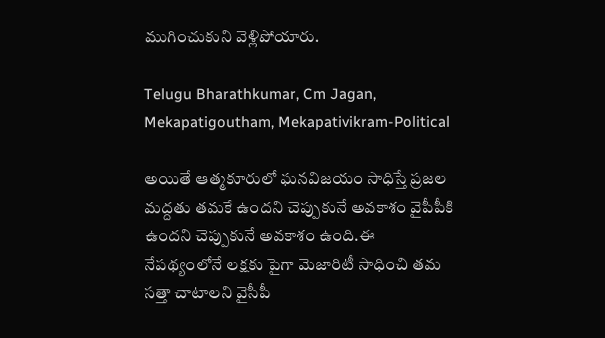ముగించుకుని వెళ్లిపోయారు.

Telugu Bharathkumar, Cm Jagan, Mekapatigoutham, Mekapativikram-Political

అయితే ఆత్మకూరులో ఘనవిజయం సాధిస్తే ప్రజల మద్దతు తమకే ఉందని చెప్పుకునే అవకాశం వైపీపీకి ఉంద‌ని చెప్పుకునే అవ‌కాశం ఉంది.ఈ నేపథ్యంలోనే లక్షకు పైగా మెజారిటీ సాధించి తమ సత్తా చాటాలని వైసీపీ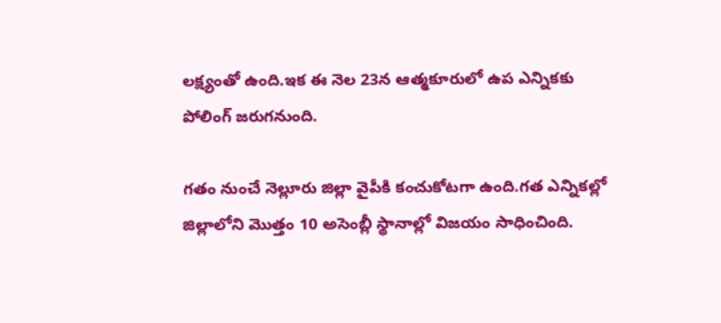ల‌క్ష్యంతో ఉంది.ఇక ఈ నెల‌ 23న ఆత్మకూరులో ఉప ఎన్నికకు పోలింగ్ జరుగ‌నుంది.

గతం నుంచే నెల్లూరు జిల్లా వైపీకి కంచుకోటగా ఉంది.గత ఎన్నికల్లో జిల్లాలోని మొత్తం 10 అసెంబ్లీ స్థానాల్లో విజయం సాధించింది.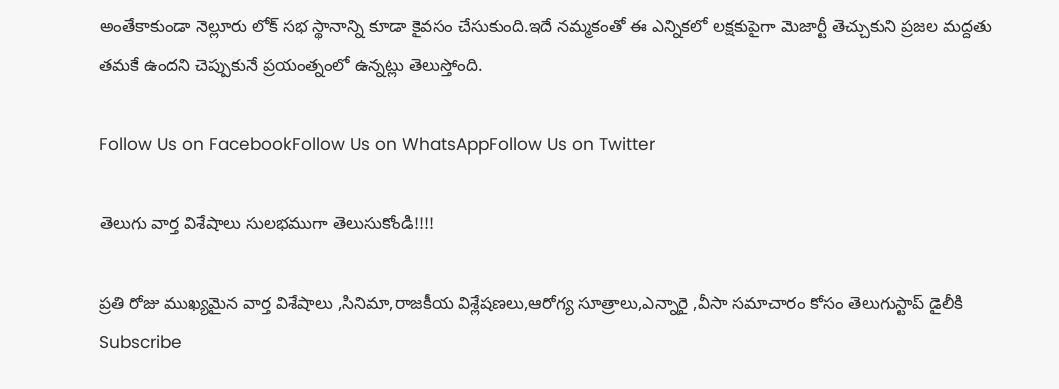అంతేకాకుండా నెల్లూరు లోక్ సభ స్థానాన్ని కూడా కైవ‌సం చేసుకుంది.ఇదే న‌మ్మ‌కంతో ఈ ఎన్నిక‌లో ల‌క్ష‌కుపైగా మెజార్టీ తెచ్చుకుని ప్ర‌జ‌ల మ‌ద్ద‌తు త‌మ‌కే ఉంద‌ని చెప్పుకునే ప్ర‌యంత్నంలో ఉన్న‌ట్లు తెలుస్తోంది.

Follow Us on FacebookFollow Us on WhatsAppFollow Us on Twitter

తెలుగు వార్త విశేషాలు సులభముగా తెలుసుకోండి!!!!

ప్రతి రోజు ముఖ్యమైన వార్త విశేషాలు ,సినిమా,రాజకీయ విశ్లేషణలు,ఆరోగ్య సూత్రాలు,ఎన్నారై ,వీసా సమాచారం కోసం తెలుగుస్టాప్ డైలీకి Subscribe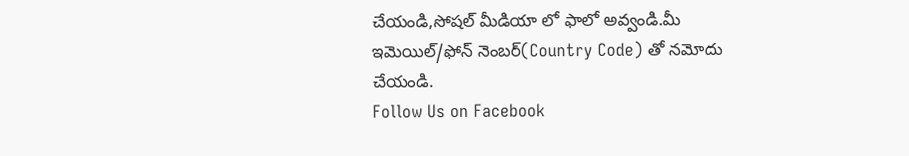చేయండి,సోషల్ మీడియా లో ఫాలో అవ్వండి.మీ ఇమెయిల్/ఫోన్ నెంబర్(Country Code) తో నమోదు చేయండి.
Follow Us on Facebook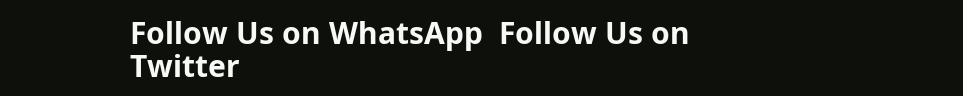Follow Us on WhatsApp  Follow Us on Twitter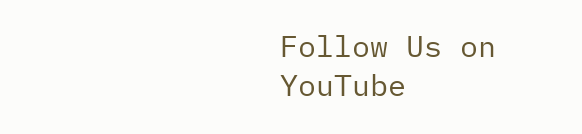Follow Us on YouTube